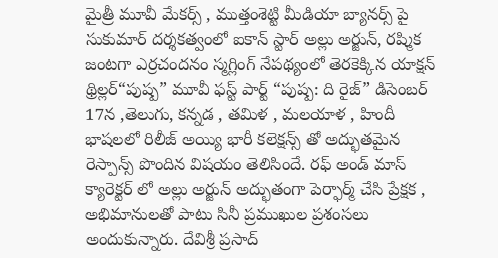మైత్రీ మూవీ మేకర్స్ , ముత్తంశెట్టి మీడియా బ్యానర్స్ పై సుకుమార్ దర్శకత్వంలో ఐకాన్ స్టార్ అల్లు అర్జున్, రష్మిక జంటగా ఎర్రచందనం స్మగ్లింగ్ నేపథ్యంలో తెరకెక్కిన యాక్షన్ థ్రిల్లర్“పుష్ప” మూవీ ఫస్ట్ పార్ట్ “పుష్ప: ది రైజ్” డిసెంబర్ 17న ,తెలుగు, కన్నడ , తమిళ , మలయాళ , హిందీ భాషలలో రిలీజ్ అయ్యి భారీ కలెక్షన్స్ తో అద్భుతమైన రెస్పాన్స్ పొందిన విషయం తెలిసిందే. రఫ్ అండ్ మాస్ క్యారెక్టర్ లో అల్లు అర్జున్ అద్భుతంగా పెర్ఫార్మ్ చేసి ప్రేక్షక , అభిమానులతో పాటు సినీ ప్రముఖుల ప్రశంసలు అందుకున్నారు. దేవిశ్రీ ప్రసాద్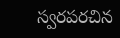స్వరపరచిన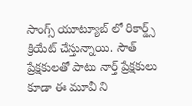సాంగ్స్ యూట్యూబ్ లో రికార్డ్స్ క్రియేట్ చేస్తున్నాయి. సౌత్ ప్రేక్షకులతో పాటు నార్త్ ప్రేక్షకులు కూడా ఈ మూవీ ని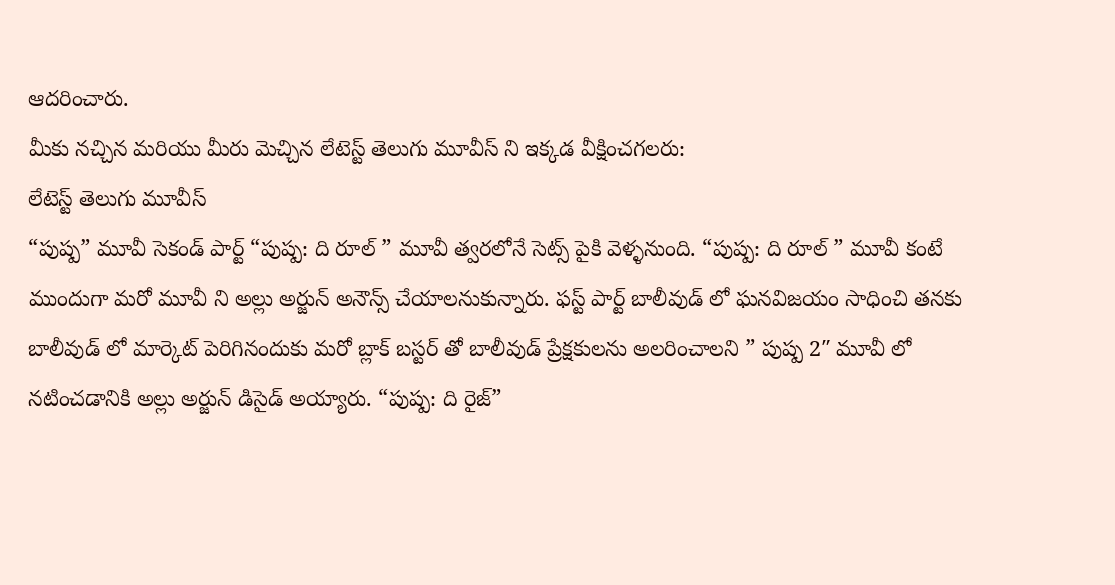ఆదరించారు.
మీకు నచ్చిన మరియు మీరు మెచ్చిన లేటెస్ట్ తెలుగు మూవీస్ ని ఇక్కడ వీక్షించగలరు:
లేటెస్ట్ తెలుగు మూవీస్
“పుష్ప” మూవీ సెకండ్ పార్ట్ “పుష్ప: ది రూల్ ” మూవీ త్వరలోనే సెట్స్ పైకి వెళ్ళనుంది. “పుష్ప: ది రూల్ ” మూవీ కంటే ముందుగా మరో మూవీ ని అల్లు అర్జున్ అనౌన్స్ చేయాలనుకున్నారు. ఫస్ట్ పార్ట్ బాలీవుడ్ లో ఘనవిజయం సాధించి తనకు బాలీవుడ్ లో మార్కెట్ పెరిగినందుకు మరో బ్లాక్ బస్టర్ తో బాలీవుడ్ ప్రేక్షకులను అలరించాలని ” పుష్ప 2″ మూవీ లో నటించడానికి అల్లు అర్జున్ డిసైడ్ అయ్యారు. “పుష్ప: ది రైజ్”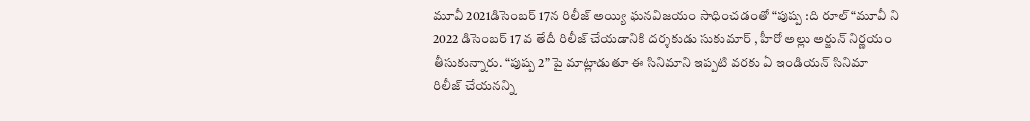మూవీ 2021డిసెంబర్ 17న రిలీజ్ అయ్యి ఘనవిజయం సాధించడంతో “పుష్ప :ది రూల్ “మూవీ ని 2022 డిసెంబర్ 17 వ తేదీ రిలీజ్ చేయడానికి దర్శకుడు సుకుమార్ , హీరో అల్లు అర్జున్ నిర్ణయం తీసుకున్నారు. “పుష్ప 2” పై మాట్లాడుతూ ఈ సినిమాని ఇప్పటి వరకు ఏ ఇండియన్ సినిమా రిలీజ్ చేయనన్ని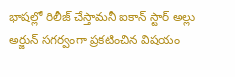భాషల్లో రిలీజ్ చేస్తామనీ ఐకాన్ స్టార్ అల్లు అర్జున్ సగర్వంగా ప్రకటించిన విషయం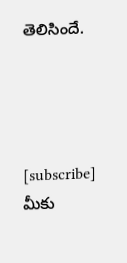తెలిసిందే.




[subscribe]
మీకు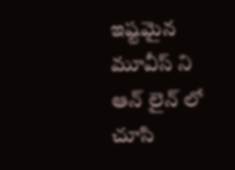ఇష్టమైన మూవీస్ ని ఆన్ లైన్ లో చూసి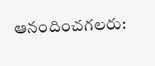ఆనందించగలరు: